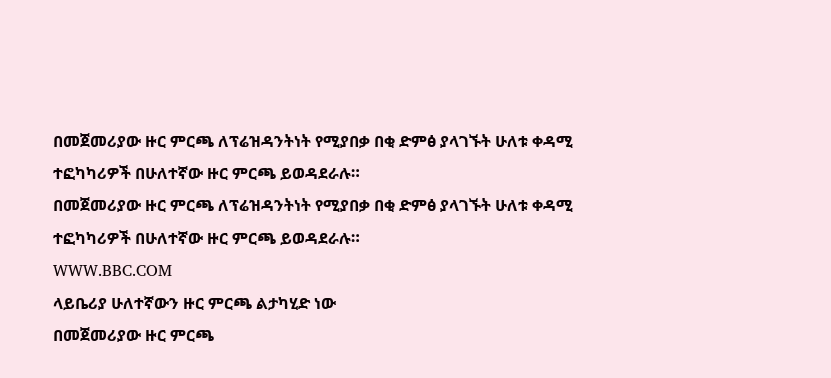በመጀመሪያው ዙር ምርጫ ለፕሬዝዳንትነት የሚያበቃ በቂ ድምፅ ያላገኙት ሁለቱ ቀዳሚ ተፎካካሪዎች በሁለተኛው ዙር ምርጫ ይወዳደራሉ።
በመጀመሪያው ዙር ምርጫ ለፕሬዝዳንትነት የሚያበቃ በቂ ድምፅ ያላገኙት ሁለቱ ቀዳሚ ተፎካካሪዎች በሁለተኛው ዙር ምርጫ ይወዳደራሉ።
WWW.BBC.COM
ላይቤሪያ ሁለተኛውን ዙር ምርጫ ልታካሂድ ነው
በመጀመሪያው ዙር ምርጫ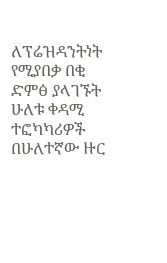ለፕሬዝዳንትነት የሚያበቃ በቂ ድምፅ ያላገኙት ሁለቱ ቀዳሚ ተፎካካሪዎች በሁለተኛው ዙር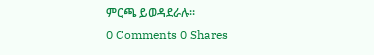ምርጫ ይወዳደራሉ።
0 Comments 0 Shares